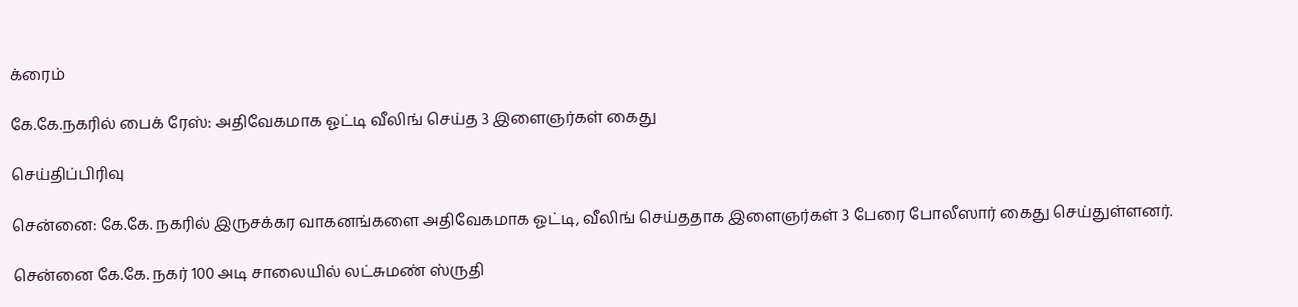க்ரைம்

கே.கே.நகரில் பைக் ரேஸ்: அதிவேகமாக ஓட்டி வீலிங் செய்த 3 இளைஞர்கள் கைது

செய்திப்பிரிவு

சென்னை: கே.கே. நகரில் இருசக்கர வாகனங்களை அதிவேகமாக ஓட்டி, வீலிங் செய்ததாக இளைஞர்கள் 3 பேரை போலீஸார் கைது செய்துள்ளனர்.

சென்னை கே.கே. நகர் 100 அடி சாலையில் லட்சுமண் ஸ்ருதி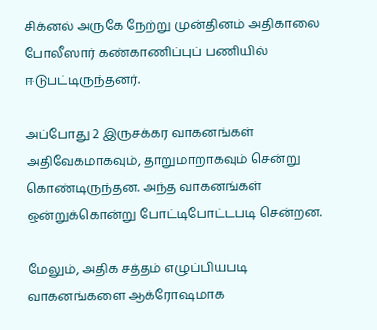சிக்னல் அருகே நேற்று முன்தினம் அதிகாலை போலீஸார் கண்காணிப்புப் பணியில் ஈடுபட்டிருந்தனர்.

அப்போது 2 இருசக்கர வாகனங்கள் அதிவேகமாகவும், தாறுமாறாகவும் சென்று கொண்டிருந்தன. அந்த வாகனங்கள் ஒன்றுக்கொன்று போட்டிபோட்டபடி சென்றன.

மேலும், அதிக சத்தம் எழுப்பியபடி வாகனங்களை ஆக்ரோஷமாக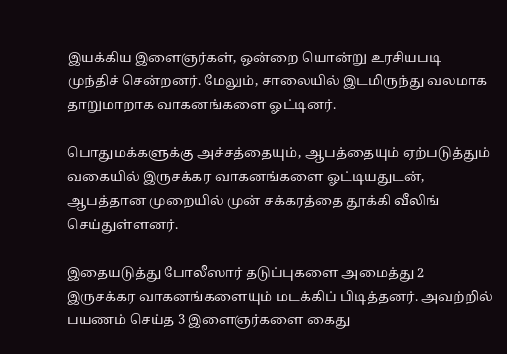இயக்கிய இளைஞர்கள், ஒன்றை யொன்று உரசியபடி முந்திச் சென்றனர். மேலும், சாலையில் இடமிருந்து வலமாக தாறுமாறாக வாகனங்களை ஓட்டினர்.

பொதுமக்களுக்கு அச்சத்தையும், ஆபத்தையும் ஏற்படுத்தும் வகையில் இருசக்கர வாகனங்களை ஓட்டியதுடன், ஆபத்தான முறையில் முன் சக்கரத்தை தூக்கி வீலிங் செய்துள்ளனர்.

இதையடுத்து போலீஸார் தடுப்புகளை அமைத்து 2 இருசக்கர வாகனங்களையும் மடக்கிப் பிடித்தனர். அவற்றில் பயணம் செய்த 3 இளைஞர்களை கைது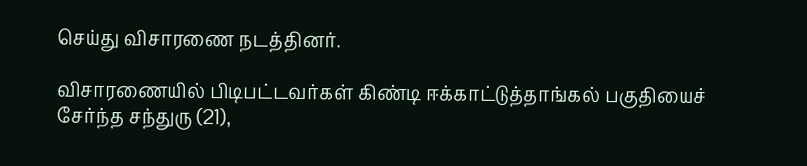செய்து விசாரணை நடத்தினர்.

விசாரணையில் பிடிபட்டவர்கள் கிண்டி ஈக்காட்டுத்தாங்கல் பகுதியைச் சேர்ந்த சந்துரு (21),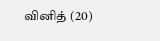வினித் (20)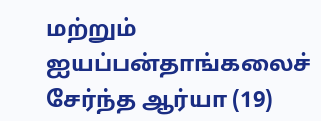மற்றும் ஐயப்பன்தாங்கலைச் சேர்ந்த ஆர்யா (19)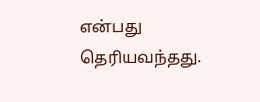என்பது தெரியவந்தது.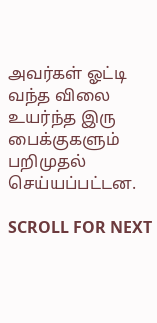அவர்கள் ஓட்டி வந்த விலை உயர்ந்த இரு பைக்குகளும் பறிமுதல் செய்யப்பட்டன.

SCROLL FOR NEXT